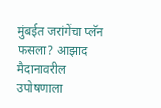मुंबईत जरांगेंचा प्लॅन फसला? आझाद मैदानावरील उपोषणाला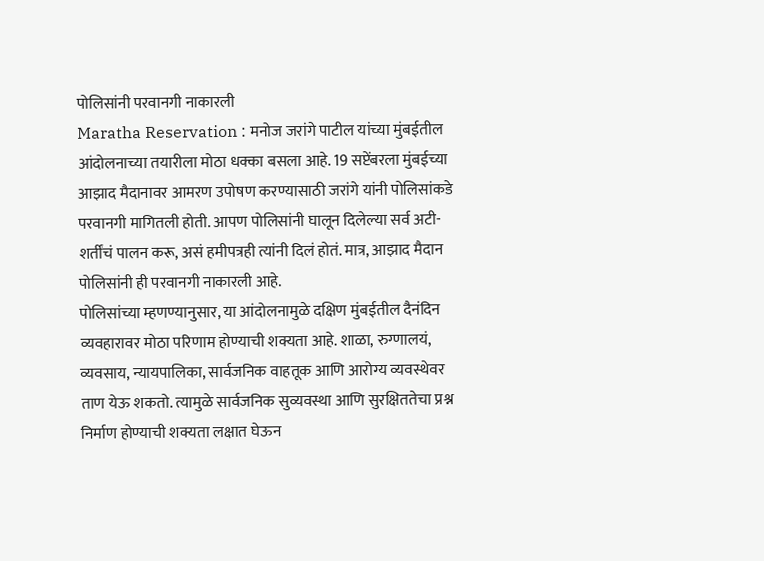पोलिसांनी परवानगी नाकारली
Maratha Reservation : मनोज जरांगे पाटील यांच्या मुंबईतील आंदोलनाच्या तयारीला मोठा धक्का बसला आहे. 19 सप्टेंबरला मुंबईच्या आझाद मैदानावर आमरण उपोषण करण्यासाठी जरांगे यांनी पोलिसांकडे परवानगी मागितली होती. आपण पोलिसांनी घालून दिलेल्या सर्व अटी-शर्तींचं पालन करू, असं हमीपत्रही त्यांनी दिलं होतं. मात्र, आझाद मैदान पोलिसांनी ही परवानगी नाकारली आहे.
पोलिसांच्या म्हणण्यानुसार, या आंदोलनामुळे दक्षिण मुंबईतील दैनंदिन व्यवहारावर मोठा परिणाम होण्याची शक्यता आहे. शाळा, रुग्णालयं, व्यवसाय, न्यायपालिका, सार्वजनिक वाहतूक आणि आरोग्य व्यवस्थेवर ताण येऊ शकतो. त्यामुळे सार्वजनिक सुव्यवस्था आणि सुरक्षिततेचा प्रश्न निर्माण होण्याची शक्यता लक्षात घेऊन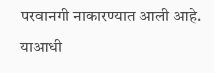परवानगी नाकारण्यात आली आहे.
याआधी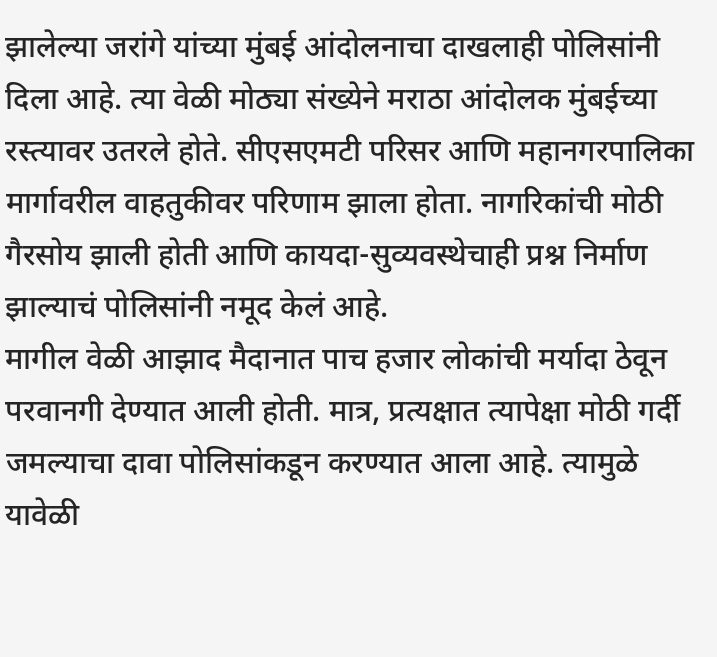झालेल्या जरांगे यांच्या मुंबई आंदोलनाचा दाखलाही पोलिसांनी दिला आहे. त्या वेळी मोठ्या संख्येने मराठा आंदोलक मुंबईच्या रस्त्यावर उतरले होते. सीएसएमटी परिसर आणि महानगरपालिका मार्गावरील वाहतुकीवर परिणाम झाला होता. नागरिकांची मोठी गैरसोय झाली होती आणि कायदा-सुव्यवस्थेचाही प्रश्न निर्माण झाल्याचं पोलिसांनी नमूद केलं आहे.
मागील वेळी आझाद मैदानात पाच हजार लोकांची मर्यादा ठेवून परवानगी देण्यात आली होती. मात्र, प्रत्यक्षात त्यापेक्षा मोठी गर्दी जमल्याचा दावा पोलिसांकडून करण्यात आला आहे. त्यामुळे यावेळी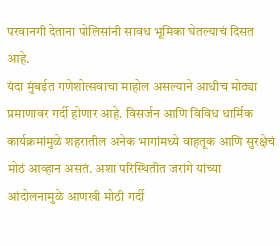परवानगी देताना पोलिसांनी सावध भूमिका घेतल्याचं दिसत आहे.
यंदा मुंबईत गणेशोत्सवाचा माहोल असल्याने आधीच मोठ्या प्रमाणावर गर्दी होणार आहे. विसर्जन आणि विविध धार्मिक कार्यक्रमांमुळे शहरातील अनेक भागांमध्ये वाहतूक आणि सुरक्षेचं मोठं आव्हान असतं. अशा परिस्थितीत जरांगे यांच्या आंदोलनामुळे आणखी मोठी गर्दी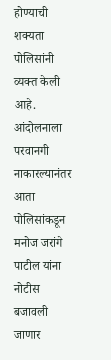होण्याची शक्यता पोलिसांनी व्यक्त केली आहे.
आंदोलनाला परवानगी नाकारल्यानंतर आता पोलिसांकडून मनोज जरांगे पाटील यांना नोटीस बजावली जाणार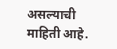असल्याची माहिती आहे.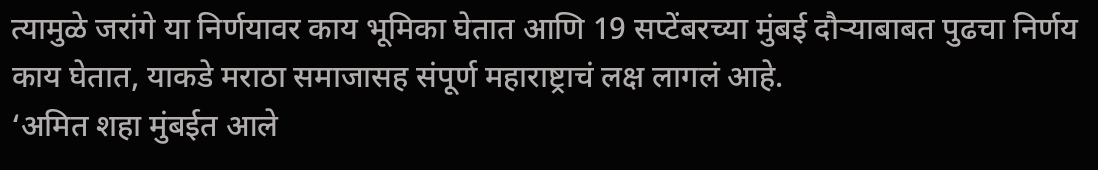त्यामुळे जरांगे या निर्णयावर काय भूमिका घेतात आणि 19 सप्टेंबरच्या मुंबई दौऱ्याबाबत पुढचा निर्णय काय घेतात, याकडे मराठा समाजासह संपूर्ण महाराष्ट्राचं लक्ष लागलं आहे.
‘अमित शहा मुंबईत आले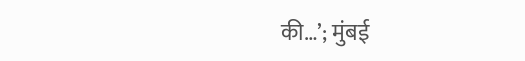की…’; मुंबई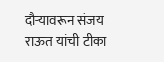दौऱ्यावरून संजय राऊत यांची टीका